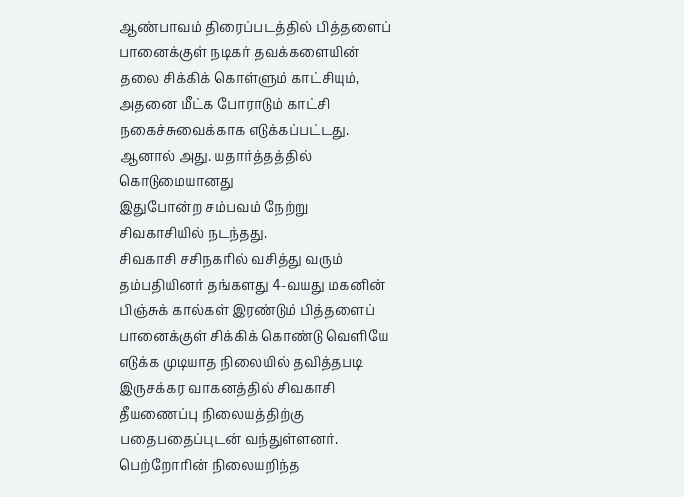ஆண்பாவம் திரைப்படத்தில் பித்தளைப் பானைக்குள் நடிகர் தவக்களையின் தலை சிக்கிக் கொள்ளும் காட்சியும், அதனை மீட்க போராடும் காட்சி நகைச்சுவைக்காக எடுக்கப்பட்டது.
ஆனால் அது. யதார்த்தத்தில் கொடுமையானது
இதுபோன்ற சம்பவம் நேற்று சிவகாசியில் நடந்தது.
சிவகாசி சசிநகரில் வசித்து வரும் தம்பதியினர் தங்களது 4-வயது மகனின் பிஞ்சுக் கால்கள் இரண்டும் பித்தளைப் பானைக்குள் சிக்கிக் கொண்டு வெளியே எடுக்க முடியாத நிலையில் தவித்தபடி இருசக்கர வாகனத்தில் சிவகாசி தீயணைப்பு நிலையத்திற்கு பதைபதைப்புடன் வந்துள்ளனர்.
பெற்றோரின் நிலையறிந்த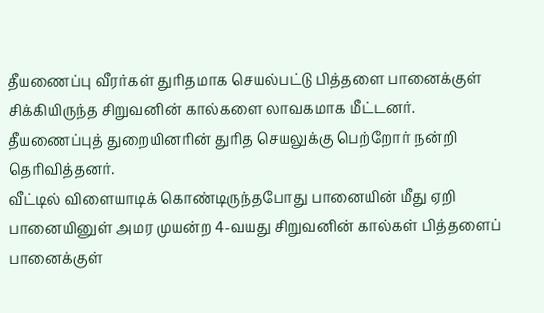தீயணைப்பு வீரர்கள் துரிதமாக செயல்பட்டு பித்தளை பானைக்குள் சிக்கியிருந்த சிறுவனின் கால்களை லாவகமாக மீட்டனர்.
தீயணைப்புத் துறையினரின் துரித செயலுக்கு பெற்றோர் நன்றி தெரிவித்தனர்.
வீட்டில் விளையாடிக் கொண்டிருந்தபோது பானையின் மீது ஏறி பானையினுள் அமர முயன்ற 4-வயது சிறுவனின் கால்கள் பித்தளைப் பானைக்குள்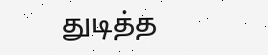துடித்த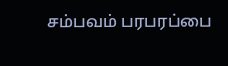சம்பவம் பரபரப்பை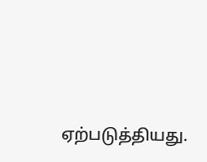ஏற்படுத்தியது.